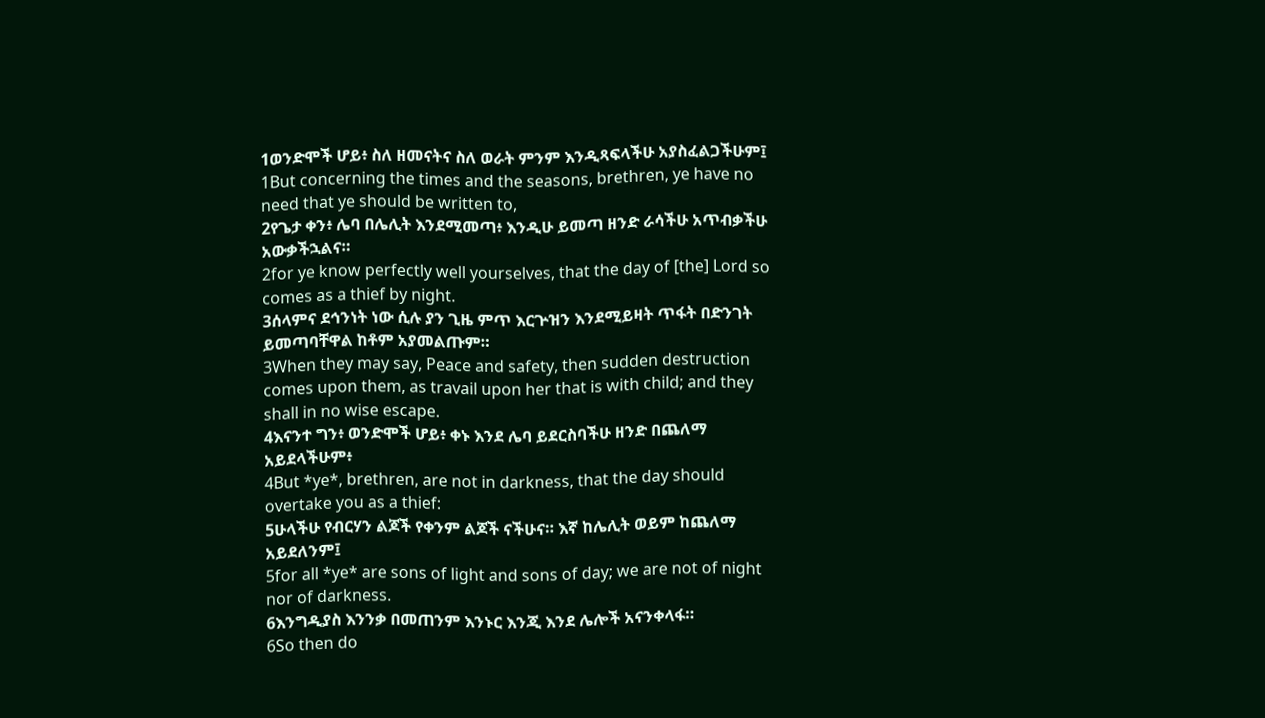1ወንድሞች ሆይ፥ ስለ ዘመናትና ስለ ወራት ምንም እንዲጻፍላችሁ አያስፈልጋችሁም፤
1But concerning the times and the seasons, brethren, ye have no need that ye should be written to,
2የጌታ ቀን፥ ሌባ በሌሊት እንደሚመጣ፥ እንዲሁ ይመጣ ዘንድ ራሳችሁ አጥብቃችሁ አውቃችኋልና።
2for ye know perfectly well yourselves, that the day of [the] Lord so comes as a thief by night.
3ሰላምና ደኅንነት ነው ሲሉ ያን ጊዜ ምጥ እርጕዝን እንደሚይዛት ጥፋት በድንገት ይመጣባቸዋል ከቶም አያመልጡም።
3When they may say, Peace and safety, then sudden destruction comes upon them, as travail upon her that is with child; and they shall in no wise escape.
4እናንተ ግን፥ ወንድሞች ሆይ፥ ቀኑ እንደ ሌባ ይደርስባችሁ ዘንድ በጨለማ አይደላችሁም፥
4But *ye*, brethren, are not in darkness, that the day should overtake you as a thief:
5ሁላችሁ የብርሃን ልጆች የቀንም ልጆች ናችሁና። እኛ ከሌሊት ወይም ከጨለማ አይደለንም፤
5for all *ye* are sons of light and sons of day; we are not of night nor of darkness.
6እንግዲያስ እንንቃ በመጠንም እንኑር እንጂ እንደ ሌሎች አናንቀላፋ።
6So then do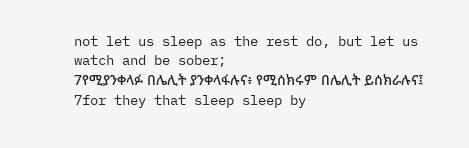not let us sleep as the rest do, but let us watch and be sober;
7የሚያንቀላፉ በሌሊት ያንቀላፋሉና፥ የሚሰክሩም በሌሊት ይሰክራሉና፤
7for they that sleep sleep by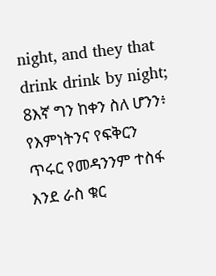night, and they that drink drink by night;
8እኛ ግን ከቀን ስለ ሆንን፥ የእምነትንና የፍቅርን ጥሩር የመዳንንም ተስፋ እንደ ራስ ቁር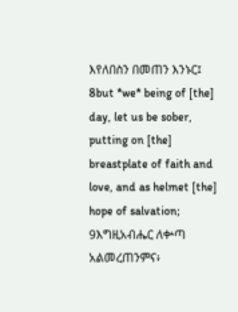እየለበስን በመጠን እንኑር፤
8but *we* being of [the] day, let us be sober, putting on [the] breastplate of faith and love, and as helmet [the] hope of salvation;
9እግዚአብሔር ለቍጣ አልመረጠንምና፥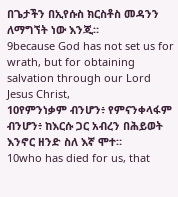በጌታችን በኢየሱስ ክርስቶስ መዳንን ለማግኘት ነው እንጂ።
9because God has not set us for wrath, but for obtaining salvation through our Lord Jesus Christ,
10የምንነቃም ብንሆን፥ የምናንቀላፋም ብንሆን፥ ከእርሱ ጋር አብረን በሕይወት እንኖር ዘንድ ስለ እኛ ሞተ።
10who has died for us, that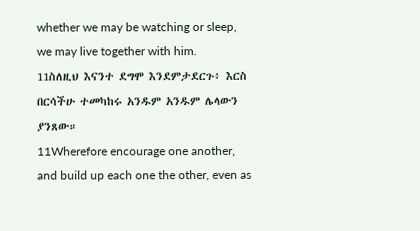whether we may be watching or sleep, we may live together with him.
11ስለዚህ እናንተ ደግሞ እንደምታደርጉ፥ እርስ በርሳችሁ ተመካከሩ አንዱም አንዱም ሌላውን ያንጸው።
11Wherefore encourage one another, and build up each one the other, even as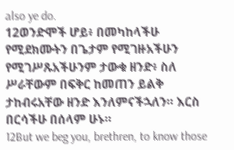also ye do.
12ወንድሞች ሆይ፥ በመካከላችሁ የሚደክሙትን በጌታም የሚገዙአችሁን የሚገሥጹአችሁንም ታውቁ ዘንድ፥ ስለ ሥራቸውም በፍቅር ከመጠን ይልቅ ታከብሩአቸው ዘንድ እንለምናችኋለን። እርስ በርሳችሁ በሰላም ሁኑ።
12But we beg you, brethren, to know those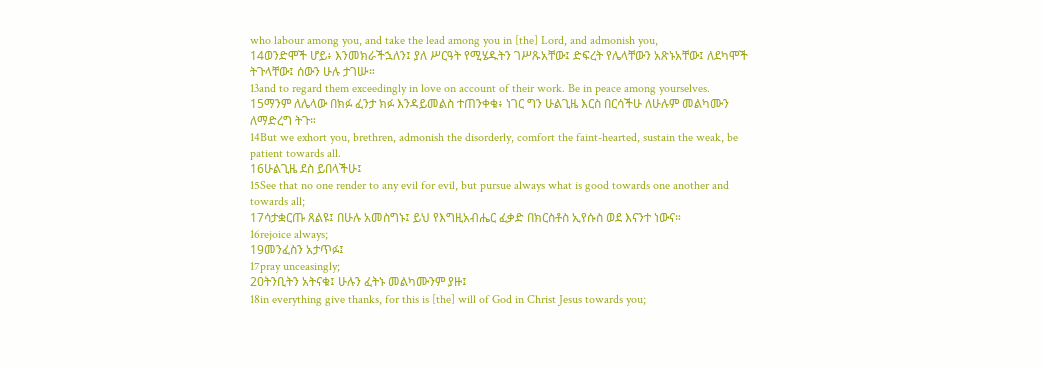who labour among you, and take the lead among you in [the] Lord, and admonish you,
14ወንድሞች ሆይ፥ እንመክራችኋለን፤ ያለ ሥርዓት የሚሄዱትን ገሥጹአቸው፤ ድፍረት የሌላቸውን አጽኑአቸው፤ ለደካሞች ትጉላቸው፤ ሰውን ሁሉ ታገሡ።
13and to regard them exceedingly in love on account of their work. Be in peace among yourselves.
15ማንም ለሌላው በክፉ ፈንታ ክፉ እንዳይመልስ ተጠንቀቁ፥ ነገር ግን ሁልጊዜ እርስ በርሳችሁ ለሁሉም መልካሙን ለማድረግ ትጉ።
14But we exhort you, brethren, admonish the disorderly, comfort the faint-hearted, sustain the weak, be patient towards all.
16ሁልጊዜ ደስ ይበላችሁ፤
15See that no one render to any evil for evil, but pursue always what is good towards one another and towards all;
17ሳታቋርጡ ጸልዩ፤ በሁሉ አመስግኑ፤ ይህ የእግዚአብሔር ፈቃድ በክርስቶስ ኢየሱስ ወደ እናንተ ነውና።
16rejoice always;
19መንፈስን አታጥፉ፤
17pray unceasingly;
20ትንቢትን አትናቁ፤ ሁሉን ፈትኑ መልካሙንም ያዙ፤
18in everything give thanks, for this is [the] will of God in Christ Jesus towards you;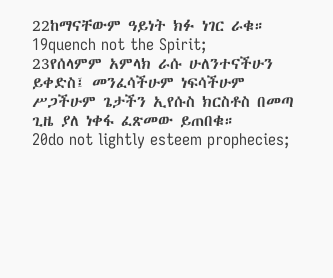22ከማናቸውም ዓይነት ክፉ ነገር ራቁ።
19quench not the Spirit;
23የሰላምም አምላክ ራሱ ሁለንተናችሁን ይቀድስ፤ መንፈሳችሁም ነፍሳችሁም ሥጋችሁም ጌታችን ኢየሱስ ክርስቶስ በመጣ ጊዜ ያለ ነቀፋ ፈጽመው ይጠበቁ።
20do not lightly esteem prophecies;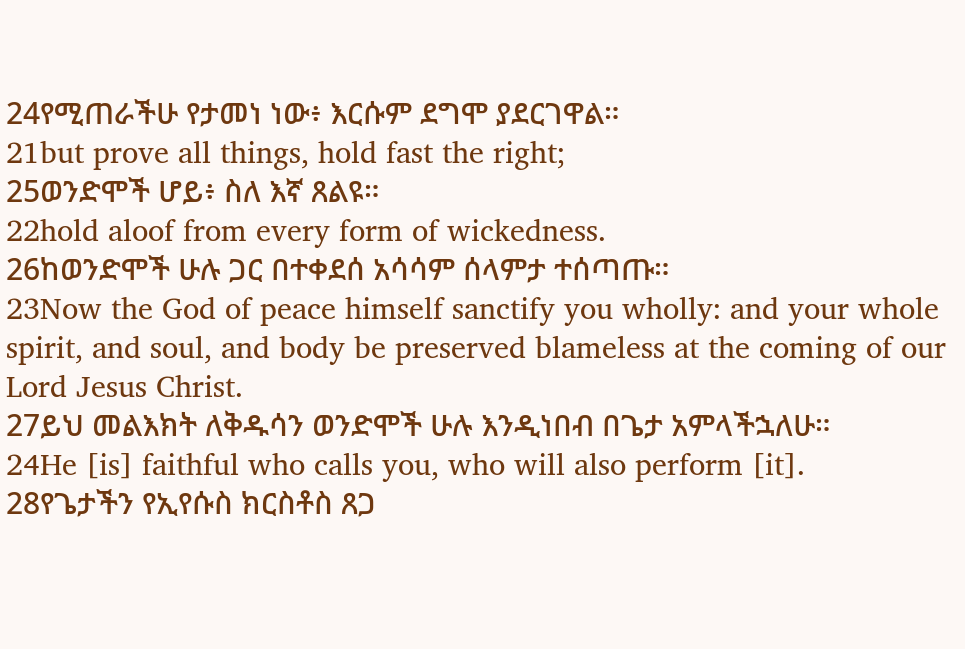24የሚጠራችሁ የታመነ ነው፥ እርሱም ደግሞ ያደርገዋል።
21but prove all things, hold fast the right;
25ወንድሞች ሆይ፥ ስለ እኛ ጸልዩ።
22hold aloof from every form of wickedness.
26ከወንድሞች ሁሉ ጋር በተቀደሰ አሳሳም ሰላምታ ተሰጣጡ።
23Now the God of peace himself sanctify you wholly: and your whole spirit, and soul, and body be preserved blameless at the coming of our Lord Jesus Christ.
27ይህ መልእክት ለቅዱሳን ወንድሞች ሁሉ እንዲነበብ በጌታ አምላችኋለሁ።
24He [is] faithful who calls you, who will also perform [it].
28የጌታችን የኢየሱስ ክርስቶስ ጸጋ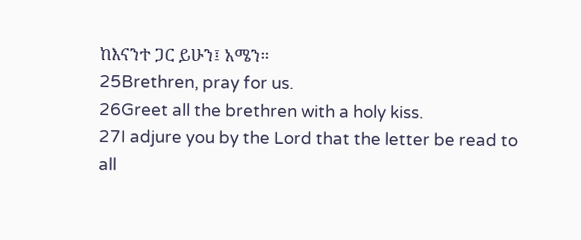ከእናንተ ጋር ይሁን፤ አሜን።
25Brethren, pray for us.
26Greet all the brethren with a holy kiss.
27I adjure you by the Lord that the letter be read to all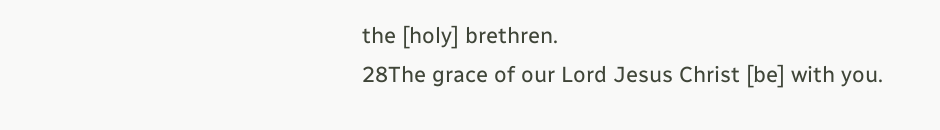the [holy] brethren.
28The grace of our Lord Jesus Christ [be] with you.